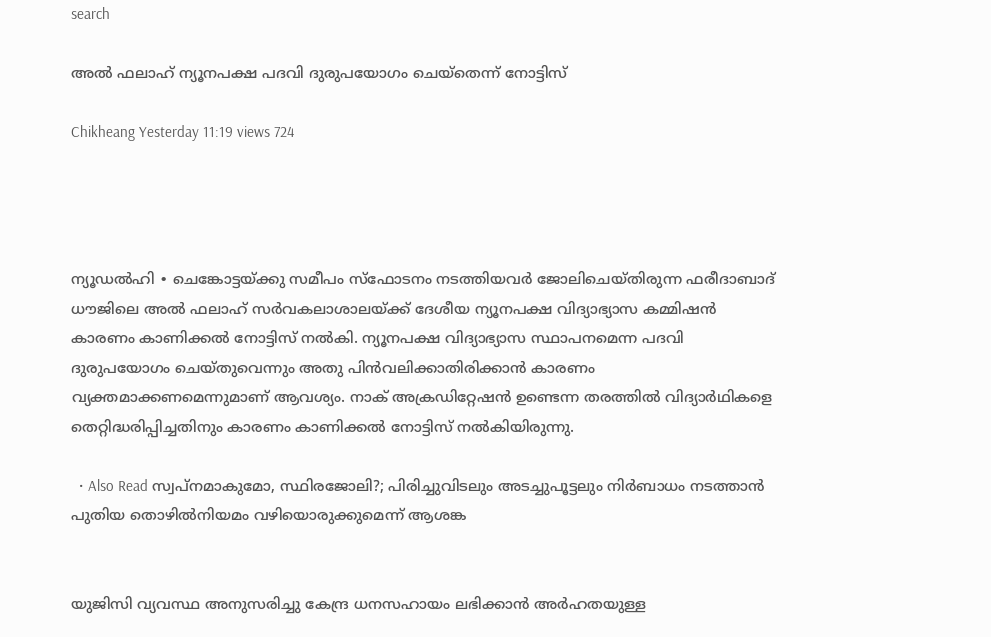search

അൽ ഫലാഹ് ന്യൂനപക്ഷ പദവി ദുരുപയോഗം ചെയ്തെന്ന് നോട്ടിസ്

Chikheang Yesterday 11:19 views 724




ന്യൂഡൽഹി ∙ ചെങ്കോട്ടയ്ക്കു സമീപം സ്ഫോടനം നടത്തിയവർ ജോലിചെയ്തിരുന്ന ഫരീദാബാദ് ധൗജിലെ അൽ ഫലാഹ് സർവകലാശാലയ്ക്ക് ദേശീയ ന്യൂനപക്ഷ വിദ്യാഭ്യാസ കമ്മിഷൻ കാരണം കാണിക്കൽ നോട്ടിസ് നൽകി. ന്യൂനപക്ഷ വിദ്യാഭ്യാസ സ്ഥാപനമെന്ന പദവി ദുരുപയോഗം ചെയ്തുവെന്നും അതു പിൻവലിക്കാതിരിക്കാൻ കാരണം വ്യക്തമാക്കണമെന്നുമാണ് ആവശ്യം. നാക് അക്രഡിറ്റേഷൻ ഉണ്ടെന്ന തരത്തിൽ വിദ്യാർഥികളെ തെറ്റിദ്ധരിപ്പിച്ചതിനും കാരണം കാണിക്കൽ നോട്ടിസ് നൽകിയിരുന്നു.

  • Also Read സ്വപ്നമാകുമോ, സ്ഥിരജോലി?; പിരിച്ചുവിടലും അടച്ചുപൂട്ടലും നിർബാധം നടത്താൻ പുതിയ തൊഴിൽനിയമം വഴിയൊരുക്കുമെന്ന് ആശങ്ക


യുജിസി വ്യവസ്ഥ അനുസരിച്ചു കേന്ദ്ര ധനസഹായം ലഭിക്കാൻ അർഹതയുള്ള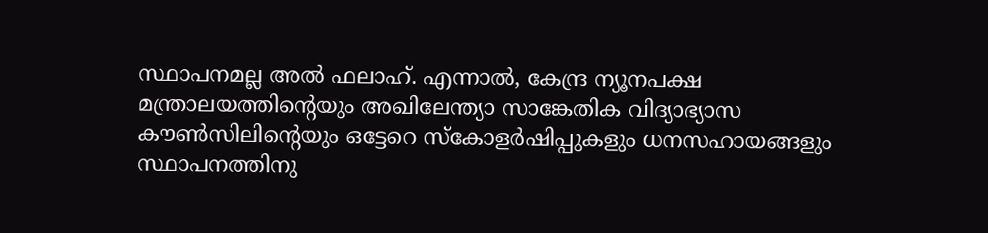സ്ഥാപനമല്ല അൽ ഫലാഹ്. എന്നാൽ, കേന്ദ്ര ന്യൂനപക്ഷ മന്ത്രാലയത്തിന്റെയും അഖിലേന്ത്യാ സാങ്കേതിക വിദ്യാഭ്യാസ കൗൺസിലിന്റെയും ഒട്ടേറെ സ്കോളർഷിപ്പുകളും ധനസഹായങ്ങളും സ്ഥാപനത്തിനു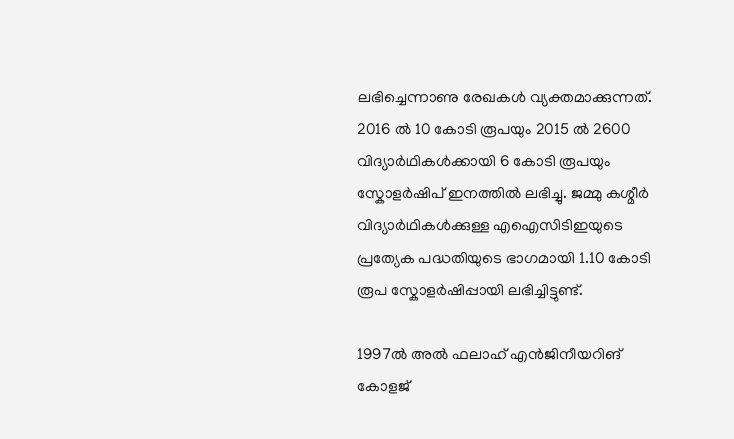ലഭിച്ചെന്നാണു രേഖകൾ വ്യക്തമാക്കുന്നത്. 2016 ൽ 10 കോടി രൂപയും 2015 ൽ 2600 വിദ്യാർഥികൾക്കായി 6 കോടി രൂപയും സ്കോളർഷിപ് ഇനത്തിൽ ലഭിച്ചു. ജമ്മു കശ്മീർ വിദ്യാർഥികൾക്കുള്ള എഐസിടിഇയുടെ പ്രത്യേക പദ്ധതിയുടെ ഭാഗമായി 1.10 കോടി രൂപ സ്കോളർഷിപ്പായി ലഭിച്ചിട്ടുണ്ട്.

1997ൽ അൽ ഫലാഹ് എൻജിനീയറിങ് കോളജ്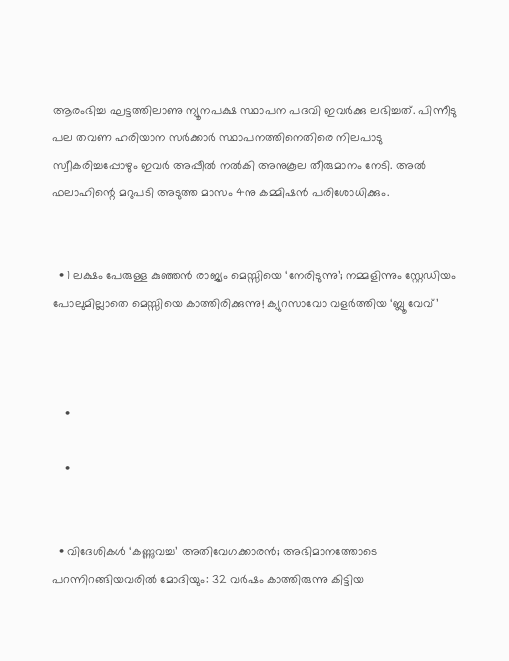ആരംഭിച്ച ഘട്ടത്തിലാണു ന്യൂനപക്ഷ സ്ഥാപന പദവി ഇവർക്കു ലഭിച്ചത്. പിന്നീടു പല തവണ ഹരിയാന സർക്കാർ സ്ഥാപനത്തിനെതിരെ നിലപാടു സ്വീകരിച്ചപ്പോഴും ഇവർ അപ്പീൽ നൽകി അനുകൂല തീരുമാനം നേടി. അൽ ഫലാഹിന്റെ മറുപടി അടുത്ത മാസം 4നു കമ്മിഷൻ പരിശോധിക്കും.


  • 1 ലക്ഷം പേരുള്ള കുഞ്ഞൻ രാജ്യം മെസ്സിയെ ‘നേരിടുന്നു’; നമ്മളിന്നും സ്റ്റേഡിയം പോലുമില്ലാതെ മെസ്സിയെ കാത്തിരിക്കുന്നു! ക്യുറസാവോ വളർത്തിയ ‘ബ്ലൂ വേവ്’



    •

    •


  • വിദേശികൾ ‘കണ്ണുവച്ച’ അതിവേഗക്കാരൻ; അഭിമാനത്തോടെ പറന്നിറങ്ങിയവരിൽ മോദിയും: 32 വർഷം കാത്തിരുന്നു കിട്ടിയ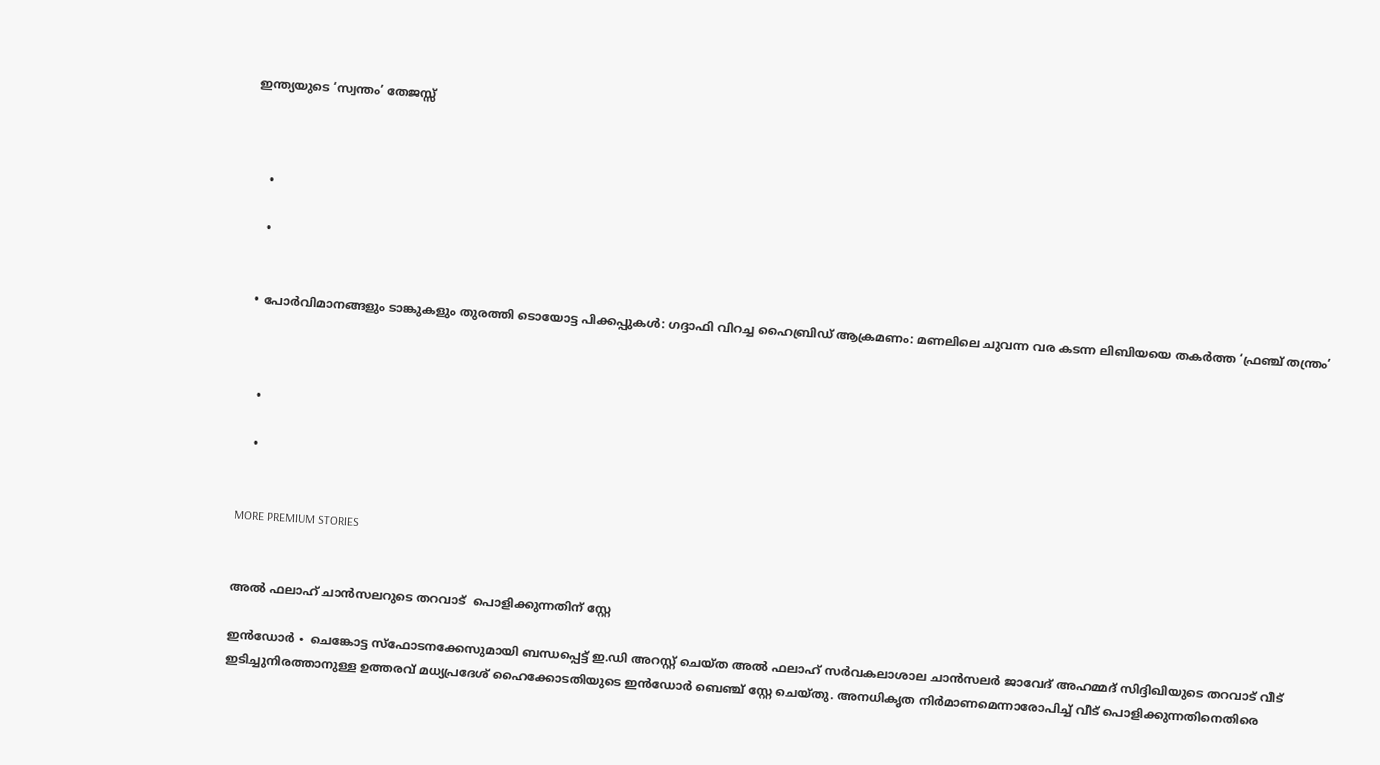ഇന്ത്യയുടെ ‘സ്വന്തം’ തേജസ്സ്



    •

    •


  • പോർവിമാനങ്ങളും ടാങ്കുകളും തുരത്തി ടൊയോട്ട പിക്കപ്പുകൾ: ഗദ്ദാഫി വിറച്ച ഹൈബ്രിഡ് ആക്രമണം: മണലിലെ ചുവന്ന വര കടന്ന ലിബിയയെ തകർത്ത ‘ഫ്രഞ്ച് തന്ത്രം’



    •

    •


MORE PREMIUM STORIES


അൽ ഫലാഹ് ചാൻസലറുടെ തറവാട്  പൊളിക്കുന്നതിന് സ്റ്റേ

ഇൻഡോർ ∙ ചെങ്കോട്ട സ്ഫോടനക്കേസുമായി ബന്ധപ്പെട്ട് ഇ.ഡി അറസ്റ്റ് ചെയ്ത അൽ ഫലാഹ് സർവകലാശാല ചാൻസലർ ജാവേദ് അഹമ്മദ് സിദ്ദിഖിയുടെ തറവാട് വീട് ഇടിച്ചുനിരത്താനുള്ള ഉത്തരവ് മധ്യപ്രദേശ് ഹൈക്കോടതിയുടെ ഇൻഡോർ ബെഞ്ച് സ്റ്റേ ചെയ്തു. അനധികൃത നിർമാണമെന്നാരോപിച്ച് വീട് പൊളിക്കുന്നതിനെതിരെ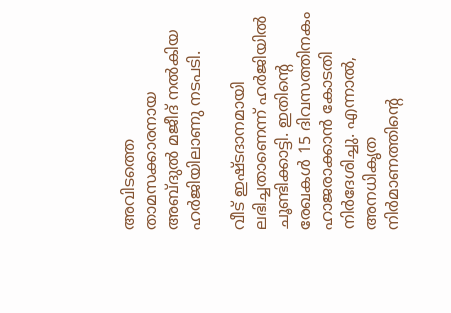അവിടത്തെ താമസക്കാരനായ അബ്ദുൽ മജീദ് നൽകിയ ഹർജിയിലാണു നടപടി.

വീട് ഇഷ്ടദാനമായി ലഭിച്ചതാണെന്ന് ഹർജിയിൽ ചൂണ്ടിക്കാട്ടി. ഇതിന്റെ രേഖകൾ 15 ദിവസത്തിനകം ഹാജരാക്കാൻ കോടതി നിർദേശിച്ചു. എന്നാൽ, അനധികൃത നിർമാണത്തിന്റെ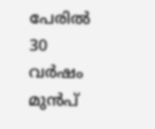പേരിൽ 30 വർഷം മുൻപ്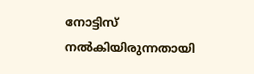നോട്ടിസ് നൽകിയിരുന്നതായി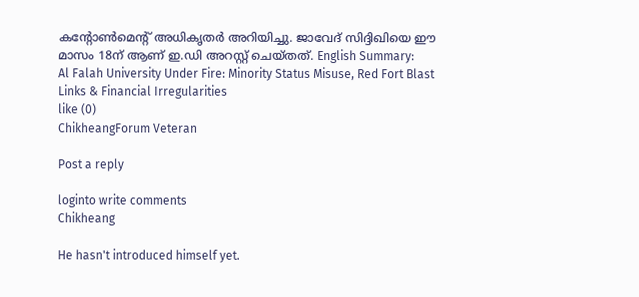കന്റോൺമെന്റ് അധികൃതർ അറിയിച്ചു. ജാവേദ് സിദ്ദിഖിയെ ഈ മാസം 18ന് ആണ് ഇ.ഡി അറസ്റ്റ് ചെയ്തത്. English Summary:
Al Falah University Under Fire: Minority Status Misuse, Red Fort Blast Links & Financial Irregularities
like (0)
ChikheangForum Veteran

Post a reply

loginto write comments
Chikheang

He hasn't introduced himself yet.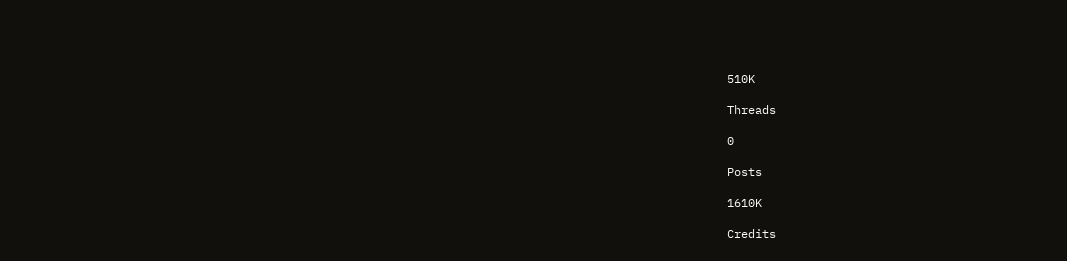510K

Threads

0

Posts

1610K

Credits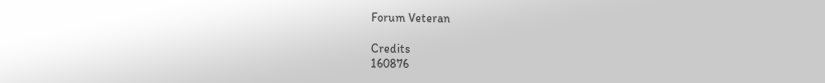Forum Veteran

Credits
160876